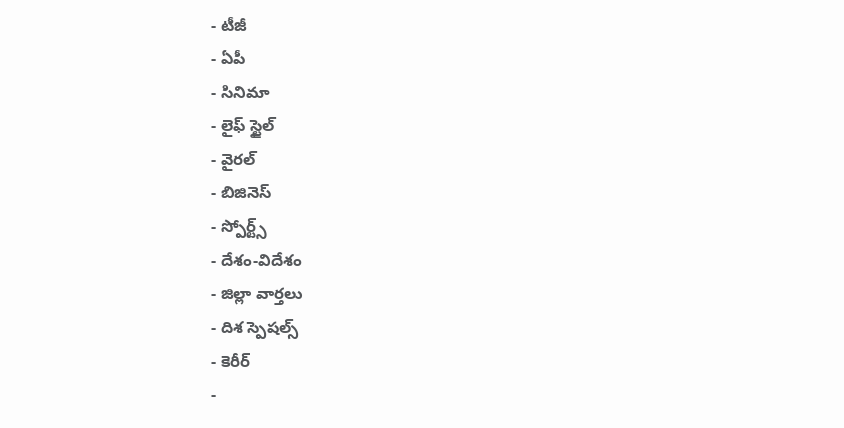- టీజీ
- ఏపీ
- సినిమా
- లైఫ్ స్టైల్
- వైరల్
- బిజినెస్
- స్పోర్ట్స్
- దేశం-విదేశం
- జిల్లా వార్తలు
- దిశ స్పెషల్స్
- కెరీర్
-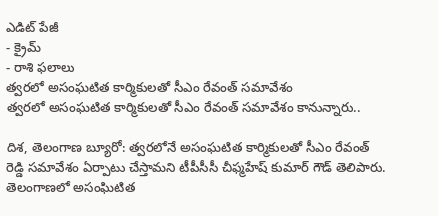ఎడిట్ పేజీ
- క్రైమ్
- రాశి ఫలాలు
త్వరలో అసంఘటిత కార్మికులతో సీఎం రేవంత్ సమావేశం
త్వరలో అసంఘటిత కార్మికులతో సీఎం రేవంత్ సమావేశం కానున్నారు..

దిశ, తెలంగాణ బ్యూరో: త్వరలోనే అసంఘటిత కార్మికులతో సీఎం రేవంత్ రెడ్డి సమావేశం ఏర్పాటు చేస్తామని టీపీసీసీ చీఫ్మహేష్ కుమార్ గౌడ్ తెలిపారు. తెలంగాణలో అసంఘిటిత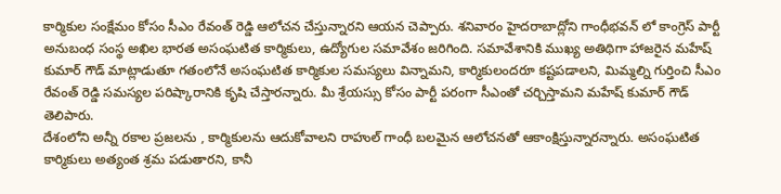కార్మికుల సంక్షేమం కోసం సీఎం రేవంత్ రెడ్డి ఆలోచన చేస్తున్నారని ఆయన చెప్పారు. శనివారం హైదరాబాద్లోని గాంధీభవన్ లో కాంగ్రెస్ పార్టీ అనుబంధ సంస్థ అఖిల భారత అసంఘటిత కార్మికులు, ఉద్యోగుల సమావేశం జరిగింది. సమావేశానికి ముఖ్య అతిథిగా హాజరైన మహేష్ కుమార్ గౌడ్ మాట్లాడుతూ గతంలోనే అసంఘటిత కార్మికుల సమస్యలు విన్నామని, కార్మికులందరూ కష్టపడాలని, మిమ్మల్ని గుర్తించి సీఎం రేవంత్ రెడ్డి సమస్యల పరిష్కారానికి కృషి చేస్తారన్నారు. మీ శ్రేయస్సు కోసం పార్టీ పరంగా సీఎంతో చర్చిస్తామని మహేష్ కుమార్ గౌడ్ తెలిపారు.
దేశంలోని అన్నీ రకాల ప్రజలను , కార్మికులను ఆదుకోవాలని రాహుల్ గాంధీ బలమైన ఆలోచనతో ఆకాంక్షిస్తున్నారన్నారు. అసంఘటిత కార్మికులు అత్యంత శ్రమ పడుతారని, కానీ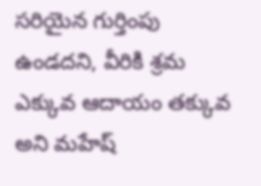సరియైన గుర్తింపు ఉండదని, వీరికి శ్రమ ఎక్కువ ఆదాయం తక్కువ అని మహేష్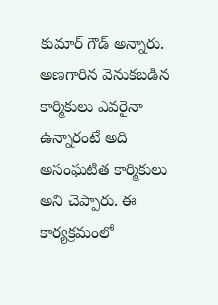కుమార్ గౌడ్ అన్నారు. అణగారిన వెనుకబడిన కార్మికులు ఎవరైనా ఉన్నారంటే అది అసంఘటిత కార్మికులు అని చెప్పారు. ఈ కార్యక్రమంలో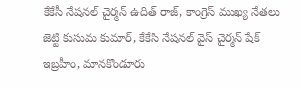కేకేసీ నేషనల్ చైర్మన్ ఉదిత్ రాజ్, కాంగ్రెస్ ముఖ్య నేతలు జెట్టి కుసుమ కుమార్, కేకేసి నేషనల్ వైస్ చైర్మన్ షేక్ ఇబ్రహీం, మానకొండూరు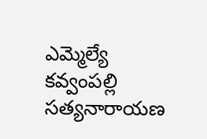ఎమ్మెల్యే కవ్వంపల్లి సత్యనారాయణ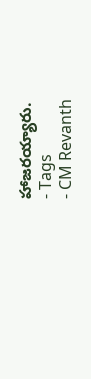హాజరయ్యారు.
- Tags
- CM Revanth